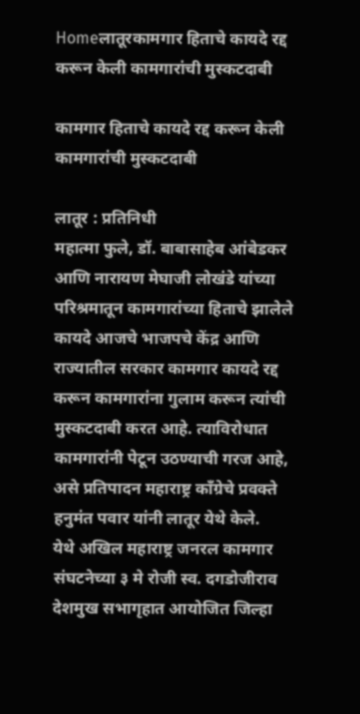Homeलातूरकामगार हिताचे कायदे रद्द करून केली कामगारांची मुस्कटदाबी

कामगार हिताचे कायदे रद्द करून केली कामगारांची मुस्कटदाबी

लातूर : प्रतिनिधी
महात्मा फुले, डॉ. बाबासाहेब आंबेडकर आणि नारायण मेघाजी लोखंडे यांच्या परिश्रमातून कामगारांच्या हिताचे झालेले कायदे आजचे भाजपचे केंद्र आणि राज्यातील सरकार कामगार कायदे रद्द करून कामगारांना गुलाम करून त्यांची मुस्कटदाबी करत आहे. त्याविरोधात कामगारांनी पेटून उठण्याची गरज आहे, असे प्रतिपादन महाराष्ट्र काँग्रेचे प्रवक्ते हनुमंत पवार यांनी लातूर येथे केले.
येथे अखिल महाराष्ट्र जनरल कामगार संघटनेच्या ३ मे रोजी स्व. दगडोजीराव देशमुख सभागृहात आयोजित जिल्हा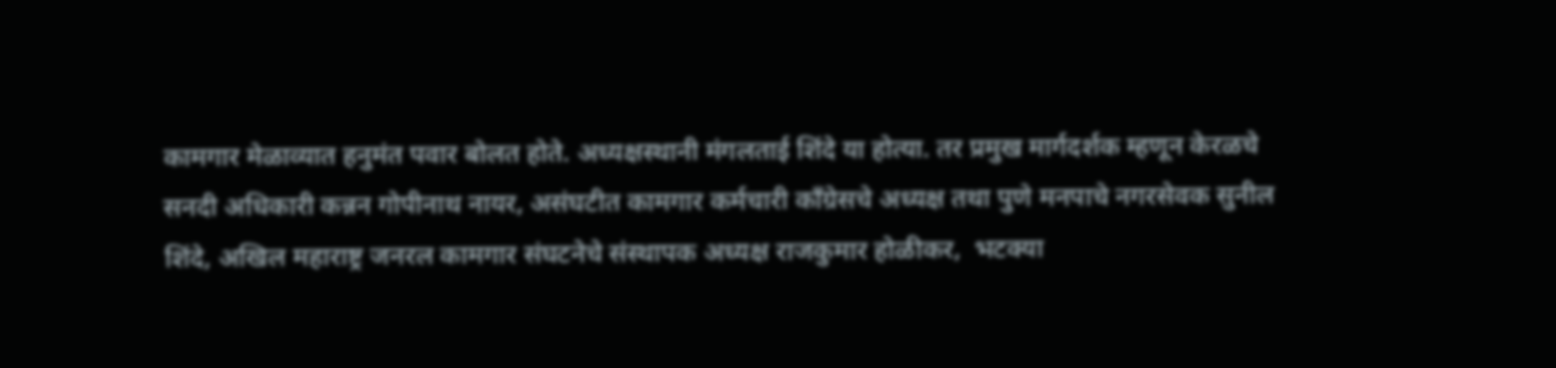कामगार मेळाव्यात हनुमंत पवार बोलत होते. अध्यक्षस्थानी मंगलताई शिंदे या होत्या. तर प्रमुख मार्गदर्शक म्हणून केरळचे सनदी अधिकारी कन्नन गोपीनाथ नायर, असंघटीत कामगार कर्मचारी काँग्रेसचे अध्यक्ष तथा पुणे मनपाचे नगरसेवक सुनील शिंदे, अखिल महाराष्ट्र जनरल कामगार संघटनेचे संस्थापक अध्यक्ष राजकुमार होळीकर,  भटक्या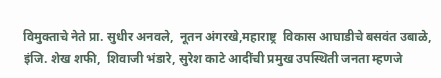विमुक्ताचे नेते प्रा. सुधीर अनवले,  नूतन अंगरखे,महाराष्ट्र  विकास आघाडीचे बसवंत उबाळे, इंजि. शेख शफी,  शिवाजी भंडारे, सुरेश काटे आदींची प्रमुख उपस्थिती जनता म्हणजे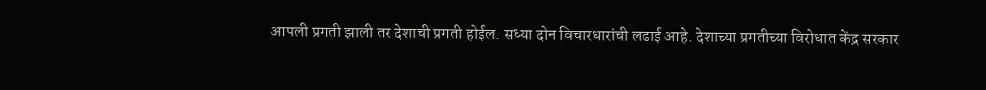आपली प्रगती झाली तर देशाची प्रगती होईल. सध्या दोन विचारधारांची लढाई आहे. देशाच्या प्रगतीच्या विरोधात केंद्र सरकार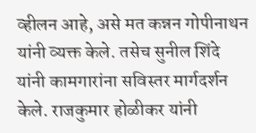व्हीलन आहे, असे मत कन्नन गोपीनाथन यांनी व्यक्त केले. तसेच सुनील शिंदे यांनी कामगारांना सविस्तर मार्गदर्शन केले. राजकुमार होळीकर यांनी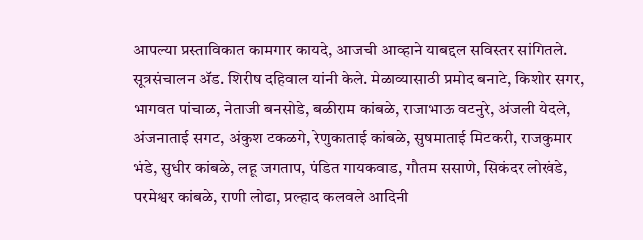आपल्या प्रस्ताविकात कामगार कायदे, आजची आव्हाने याबद्दल सविस्तर सांगितले.
सूत्रसंचालन अ‍ॅड. शिरीष दहिवाल यांनी केले. मेळाव्यासाठी प्रमोद बनाटे, किशोर सगर, भागवत पांचाळ, नेताजी बनसोडे, बळीराम कांबळे, राजाभाऊ वटनुरे, अंजली येदले, अंजनाताई सगट, अंकुश टकळगे, रेणुकाताई कांबळे, सुषमाताई मिटकरी, राजकुमार भंडे, सुधीर कांबळे, लहू जगताप, पंडित गायकवाड, गौतम ससाणे, सिकंदर लोखंडे, परमेश्वर कांबळे, राणी लोढा, प्रल्हाद कलवले आदिनी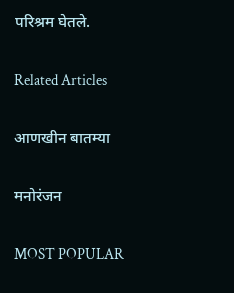परिश्रम घेतले.

Related Articles

आणखीन बातम्या

मनोरंजन

MOST POPULAR